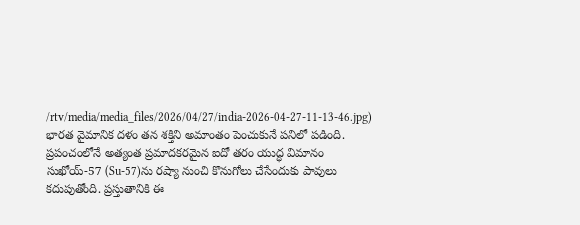/rtv/media/media_files/2026/04/27/india-2026-04-27-11-13-46.jpg)
భారత వైమానిక దళం తన శక్తిని అమాంతం పెంచుకునే పనిలో పడింది. ప్రపంచంలోనే అత్యంత ప్రమాదకరమైన ఐదో తరం యుద్ధ విమానం సుఖోయ్-57 (Su-57)ను రష్యా నుంచి కొనుగోలు చేసేందుకు పావులు కదుపుతోంది. ప్రస్తుతానికి ఈ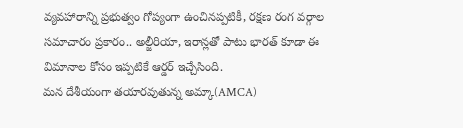వ్యవహారాన్ని ప్రభుత్వం గోప్యంగా ఉంచినప్పటికీ, రక్షణ రంగ వర్గాల సమాచారం ప్రకారం.. అల్జీరియా, ఇరాన్లతో పాటు భారత్ కూడా ఈ విమానాల కోసం ఇప్పటికే ఆర్డర్ ఇచ్చేసింది.
మన దేశీయంగా తయారవుతున్న అమ్కా(AMCA)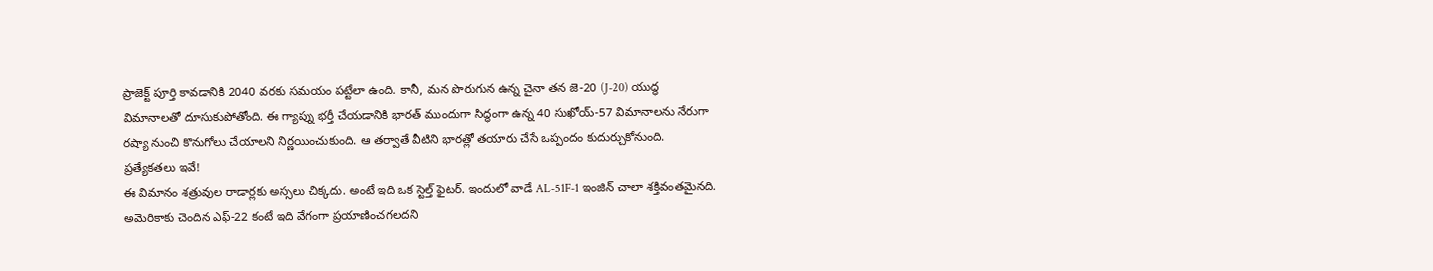ప్రాజెక్ట్ పూర్తి కావడానికి 2040 వరకు సమయం పట్టేలా ఉంది. కానీ, మన పొరుగున ఉన్న చైనా తన జె-20 (J-20) యుద్ధ విమానాలతో దూసుకుపోతోంది. ఈ గ్యాప్ను భర్తీ చేయడానికి భారత్ ముందుగా సిద్ధంగా ఉన్న 40 సుఖోయ్-57 విమానాలను నేరుగా రష్యా నుంచి కొనుగోలు చేయాలని నిర్ణయించుకుంది. ఆ తర్వాతే వీటిని భారత్లో తయారు చేసే ఒప్పందం కుదుర్చుకోనుంది.
ప్రత్యేకతలు ఇవే!
ఈ విమానం శత్రువుల రాడార్లకు అస్సలు చిక్కదు. అంటే ఇది ఒక స్టెల్త్ ఫైటర్. ఇందులో వాడే AL-51F-1 ఇంజిన్ చాలా శక్తివంతమైనది. అమెరికాకు చెందిన ఎఫ్-22 కంటే ఇది వేగంగా ప్రయాణించగలదని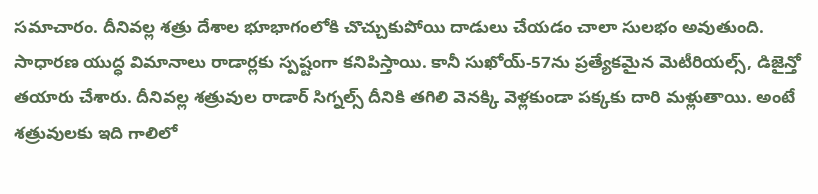సమాచారం. దీనివల్ల శత్రు దేశాల భూభాగంలోకి చొచ్చుకుపోయి దాడులు చేయడం చాలా సులభం అవుతుంది. సాధారణ యుద్ధ విమానాలు రాడార్లకు స్పష్టంగా కనిపిస్తాయి. కానీ సుఖోయ్-57ను ప్రత్యేకమైన మెటీరియల్స్, డిజైన్తో తయారు చేశారు. దీనివల్ల శత్రువుల రాడార్ సిగ్నల్స్ దీనికి తగిలి వెనక్కి వెళ్లకుండా పక్కకు దారి మళ్లుతాయి. అంటే శత్రువులకు ఇది గాలిలో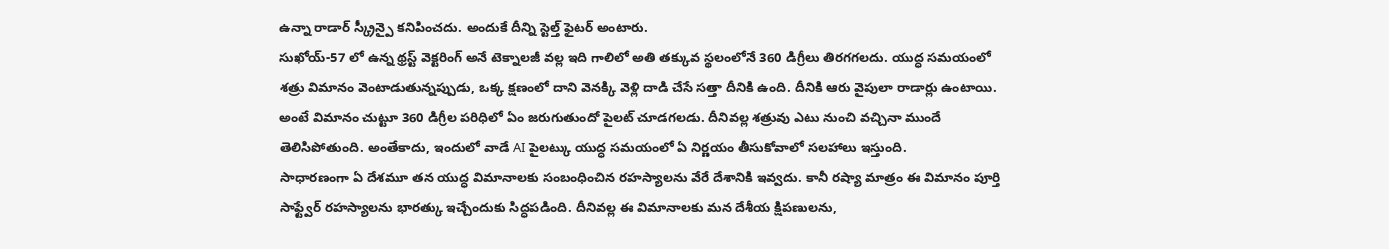ఉన్నా రాడార్ స్క్రీన్పై కనిపించదు. అందుకే దీన్ని స్టెల్త్ ఫైటర్ అంటారు.
సుఖోయ్-57 లో ఉన్న థ్రస్ట్ వెక్టరింగ్ అనే టెక్నాలజీ వల్ల ఇది గాలిలో అతి తక్కువ స్థలంలోనే 360 డిగ్రీలు తిరగగలదు. యుద్ధ సమయంలో శత్రు విమానం వెంటాడుతున్నప్పుడు, ఒక్క క్షణంలో దాని వెనక్కి వెళ్లి దాడి చేసే సత్తా దీనికి ఉంది. దీనికి ఆరు వైపులా రాడార్లు ఉంటాయి. అంటే విమానం చుట్టూ 360 డిగ్రీల పరిధిలో ఏం జరుగుతుందో పైలట్ చూడగలడు. దీనివల్ల శత్రువు ఎటు నుంచి వచ్చినా ముందే తెలిసిపోతుంది. అంతేకాదు, ఇందులో వాడే AI పైలట్కు యుద్ధ సమయంలో ఏ నిర్ణయం తీసుకోవాలో సలహాలు ఇస్తుంది.
సాధారణంగా ఏ దేశమూ తన యుద్ధ విమానాలకు సంబంధించిన రహస్యాలను వేరే దేశానికి ఇవ్వదు. కానీ రష్యా మాత్రం ఈ విమానం పూర్తి సాఫ్ట్వేర్ రహస్యాలను భారత్కు ఇచ్చేందుకు సిద్ధపడింది. దీనివల్ల ఈ విమానాలకు మన దేశీయ క్షిపణులను,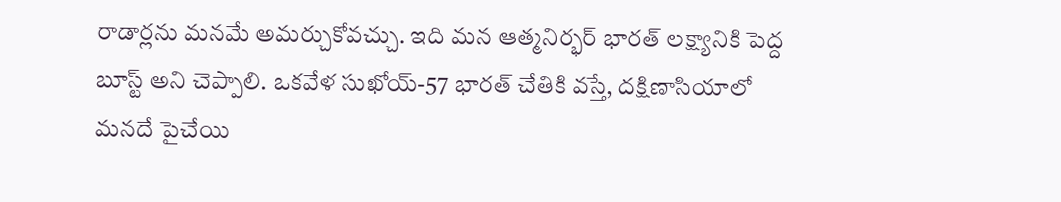రాడార్లను మనమే అమర్చుకోవచ్చు. ఇది మన ఆత్మనిర్భర్ భారత్ లక్ష్యానికి పెద్ద బూస్ట్ అని చెప్పాలి. ఒకవేళ సుఖోయ్-57 భారత్ చేతికి వస్తే, దక్షిణాసియాలో మనదే పైచేయి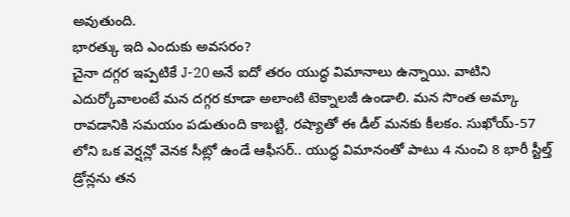అవుతుంది.
భారత్కు ఇది ఎందుకు అవసరం?
చైనా దగ్గర ఇప్పటికే J-20 అనే ఐదో తరం యుద్ధ విమానాలు ఉన్నాయి. వాటిని ఎదుర్కోవాలంటే మన దగ్గర కూడా అలాంటి టెక్నాలజీ ఉండాలి. మన సొంత అమ్కా రావడానికి సమయం పడుతుంది కాబట్టి, రష్యాతో ఈ డీల్ మనకు కీలకం. సుఖోయ్-57 లోని ఒక వెర్షన్లో వెనక సీట్లో ఉండే ఆఫీసర్.. యుద్ధ విమానంతో పాటు 4 నుంచి 8 భారీ స్టీల్త్ డ్రోన్లను తన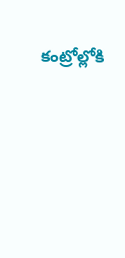కంట్రోల్లోకి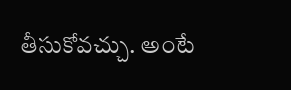తీసుకోవచ్చు. అంటే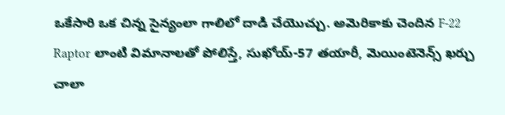ఒకేసారి ఒక చిన్న సైన్యంలా గాలిలో దాడి చేయొచ్చు. అమెరికాకు చెందిన F-22 Raptor లాంటి విమానాలతో పోలిస్తే, సుఖోయ్-57 తయారీ, మెయింటెనెన్స్ ఖర్చు చాలా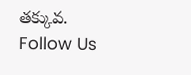తక్కువ.
Follow Us